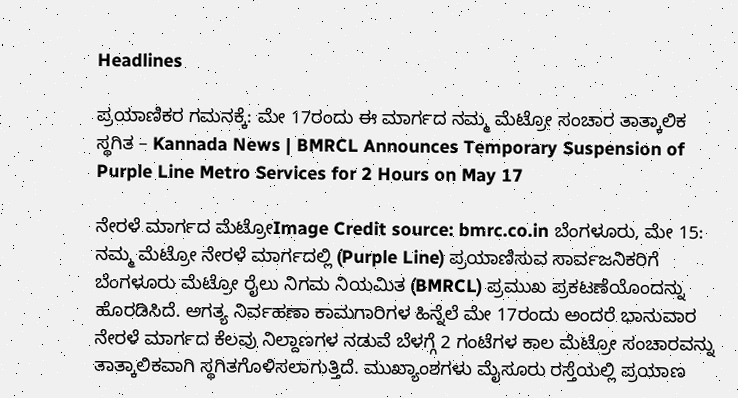Headlines

ಪ್ರಯಾಣಿಕರ ಗಮನಕ್ಕೆ: ಮೇ 17ರಂದು ಈ ಮಾರ್ಗದ ನಮ್ಮ ಮೆಟ್ರೋ ಸಂಚಾರ ತಾತ್ಕಾಲಿಕ ಸ್ಥಗಿತ – Kannada News | BMRCL Announces Temporary Suspension of Purple Line Metro Services for 2 Hours on May 17

ನೇರಳೆ ಮಾರ್ಗದ ಮೆಟ್ರೋImage Credit source: bmrc.co.in ಬೆಂಗಳೂರು, ಮೇ 15: ನಮ್ಮ ಮೆಟ್ರೋ ನೇರಳೆ ಮಾರ್ಗದಲ್ಲಿ (Purple Line) ಪ್ರಯಾಣಿಸುವ ಸಾರ್ವಜನಿಕರಿಗೆ ಬೆಂಗಳೂರು ಮೆಟ್ರೋ ರೈಲು ನಿಗಮ ನಿಯಮಿತ (BMRCL) ಪ್ರಮುಖ ಪ್ರಕಟಣೆಯೊಂದನ್ನು ಹೊರಡಿಸಿದೆ. ಅಗತ್ಯ ನಿರ್ವಹಣಾ ಕಾಮಗಾರಿಗಳ ಹಿನ್ನೆಲೆ ಮೇ 17ರಂದು ಅಂದರೆ ಭಾನುವಾರ ನೇರಳೆ ಮಾರ್ಗದ ಕೆಲವು ನಿಲ್ದಾಣಗಳ ನಡುವೆ ಬೆಳಗ್ಗೆ 2 ಗಂಟೆಗಳ ಕಾಲ ಮೆಟ್ರೋ ಸಂಚಾರವನ್ನು ತಾತ್ಕಾಲಿಕವಾಗಿ ಸ್ಥಗಿತಗೊಳಿಸಲಾಗುತ್ತಿದೆ. ಮುಖ್ಯಾಂಶಗಳು ಮೈಸೂರು ರಸ್ತೆಯಲ್ಲಿ ಪ್ರಯಾಣ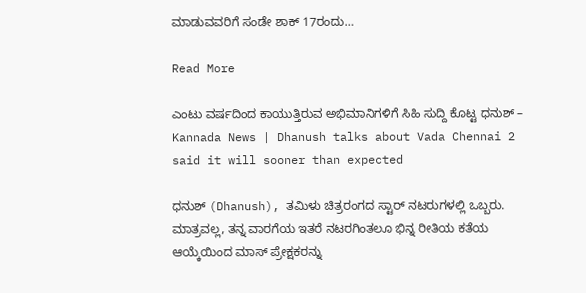ಮಾಡುವವರಿಗೆ ಸಂಡೇ ಶಾಕ್ 17ರಂದು…

Read More

ಎಂಟು ವರ್ಷದಿಂದ ಕಾಯುತ್ತಿರುವ ಅಭಿಮಾನಿಗಳಿಗೆ ಸಿಹಿ ಸುದ್ದಿ ಕೊಟ್ಟ ಧನುಶ್ – Kannada News | Dhanush talks about Vada Chennai 2 said it will sooner than expected

ಧನುಶ್ (Dhanush), ತಮಿಳು ಚಿತ್ರರಂಗದ ಸ್ಟಾರ್ ನಟರುಗಳಲ್ಲಿ ಒಬ್ಬರು. ಮಾತ್ರವಲ್ಲ, ತನ್ನ ವಾರಗೆಯ ಇತರೆ ನಟರಗಿಂತಲೂ ಭಿನ್ನ ರೀತಿಯ ಕತೆಯ ಆಯ್ಕೆಯಿಂದ ಮಾಸ್ ಪ್ರೇಕ್ಷಕರನ್ನು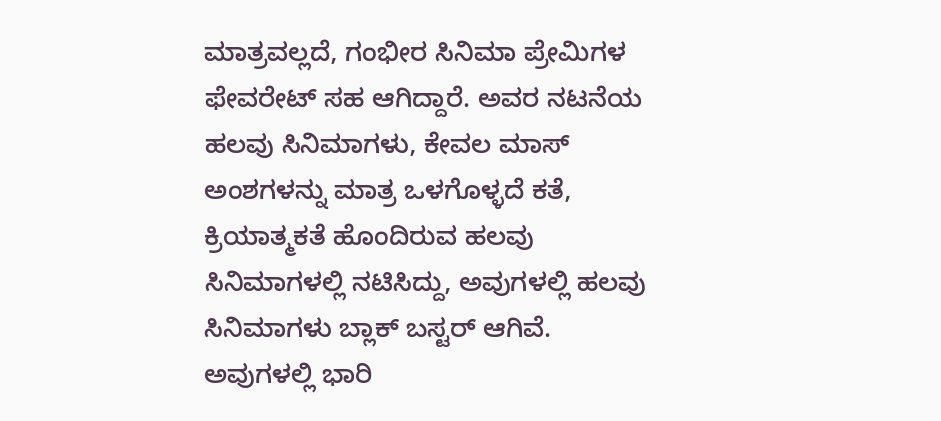ಮಾತ್ರವಲ್ಲದೆ, ಗಂಭೀರ ಸಿನಿಮಾ ಪ್ರೇಮಿಗಳ ಫೇವರೇಟ್ ಸಹ ಆಗಿದ್ದಾರೆ. ಅವರ ನಟನೆಯ ಹಲವು ಸಿನಿಮಾಗಳು, ಕೇವಲ ಮಾಸ್ ಅಂಶಗಳನ್ನು ಮಾತ್ರ ಒಳಗೊಳ್ಳದೆ ಕತೆ, ಕ್ರಿಯಾತ್ಮಕತೆ ಹೊಂದಿರುವ ಹಲವು ಸಿನಿಮಾಗಳಲ್ಲಿ ನಟಿಸಿದ್ದು, ಅವುಗಳಲ್ಲಿ ಹಲವು ಸಿನಿಮಾಗಳು ಬ್ಲಾಕ್ ಬಸ್ಟರ್ ಆಗಿವೆ. ಅವುಗಳಲ್ಲಿ ಭಾರಿ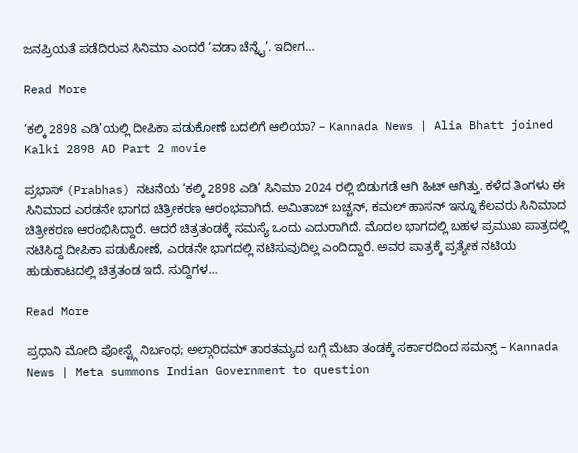ಜನಪ್ರಿಯತೆ ಪಡೆದಿರುವ ಸಿನಿಮಾ ಎಂದರೆ ‘ವಡಾ ಚೆನ್ನೈ’. ಇದೀಗ…

Read More

‘ಕಲ್ಕಿ 2898 ಎಡಿ’ಯಲ್ಲಿ ದೀಪಿಕಾ ಪಡುಕೋಣೆ ಬದಲಿಗೆ ಆಲಿಯಾ? – Kannada News | Alia Bhatt joined Kalki 2898 AD Part 2 movie

ಪ್ರಭಾಸ್ (Prabhas) ನಟನೆಯ ‘ಕಲ್ಕಿ 2898 ಎಡಿ’ ಸಿನಿಮಾ 2024 ರಲ್ಲಿ ಬಿಡುಗಡೆ ಆಗಿ ಹಿಟ್ ಆಗಿತ್ತು. ಕಳೆದ ತಿಂಗಳು ಈ ಸಿನಿಮಾದ ಎರಡನೇ ಭಾಗದ ಚಿತ್ರೀಕರಣ ಆರಂಭವಾಗಿದೆ. ಅಮಿತಾಬ್ ಬಚ್ಚನ್, ಕಮಲ್ ಹಾಸನ್ ಇನ್ನೂ ಕೆಲವರು ಸಿನಿಮಾದ ಚಿತ್ರೀಕರಣ ಆರಂಭಿಸಿದ್ದಾರೆ. ಆದರೆ ಚಿತ್ರತಂಡಕ್ಕೆ ಸಮಸ್ಯೆ ಒಂದು ಎದುರಾಗಿದೆ. ಮೊದಲ ಭಾಗದಲ್ಲಿ ಬಹಳ ಪ್ರಮುಖ ಪಾತ್ರದಲ್ಲಿ ನಟಿಸಿದ್ದ ದೀಪಿಕಾ ಪಡುಕೋಣೆ, ಎರಡನೇ ಭಾಗದಲ್ಲಿ ನಟಿಸುವುದಿಲ್ಲ ಎಂದಿದ್ದಾರೆ. ಅವರ ಪಾತ್ರಕ್ಕೆ ಪ್ರತ್ಯೇಕ ನಟಿಯ ಹುಡುಕಾಟದಲ್ಲಿ ಚಿತ್ರತಂಡ ಇದೆ. ಸುದ್ದಿಗಳ…

Read More

ಪ್ರಧಾನಿ ಮೋದಿ ಪೋಸ್ಟ್ಗೆ ನಿರ್ಬಂಧ; ಅಲ್ಗಾರಿದಮ್‌ ತಾರತಮ್ಯದ ಬಗ್ಗೆ ಮೆಟಾ ತಂಡಕ್ಕೆ ಸರ್ಕಾರದಿಂದ ಸಮನ್ಸ್ – Kannada News | Meta summons Indian Government to question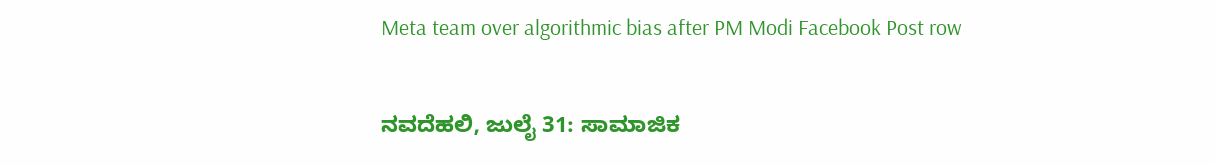Meta team over algorithmic bias after PM Modi Facebook Post row

ನವದೆಹಲಿ, ಜುಲೈ 31: ಸಾಮಾಜಿಕ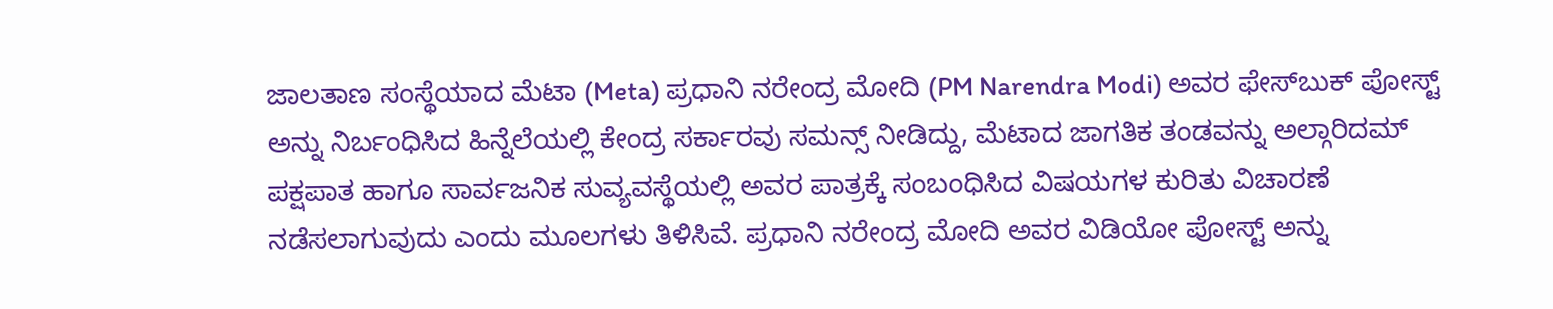ಜಾಲತಾಣ ಸಂಸ್ಥೆಯಾದ ಮೆಟಾ (Meta) ಪ್ರಧಾನಿ ನರೇಂದ್ರ ಮೋದಿ (PM Narendra Modi) ಅವರ ಫೇಸ್‌ಬುಕ್ ಪೋಸ್ಟ್ ಅನ್ನು ನಿರ್ಬಂಧಿಸಿದ ಹಿನ್ನೆಲೆಯಲ್ಲಿ ಕೇಂದ್ರ ಸರ್ಕಾರವು ಸಮನ್ಸ್ ನೀಡಿದ್ದು, ಮೆಟಾದ ಜಾಗತಿಕ ತಂಡವನ್ನು ಅಲ್ಗಾರಿದಮ್ ಪಕ್ಷಪಾತ ಹಾಗೂ ಸಾರ್ವಜನಿಕ ಸುವ್ಯವಸ್ಥೆಯಲ್ಲಿ ಅವರ ಪಾತ್ರಕ್ಕೆ ಸಂಬಂಧಿಸಿದ ವಿಷಯಗಳ ಕುರಿತು ವಿಚಾರಣೆ ನಡೆಸಲಾಗುವುದು ಎಂದು ಮೂಲಗಳು ತಿಳಿಸಿವೆ. ಪ್ರಧಾನಿ ನರೇಂದ್ರ ಮೋದಿ ಅವರ ವಿಡಿಯೋ ಪೋಸ್ಟ್ ಅನ್ನು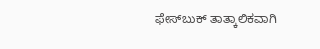ಫೇಸ್‌ಬುಕ್ ತಾತ್ಕಾಲಿಕವಾಗಿ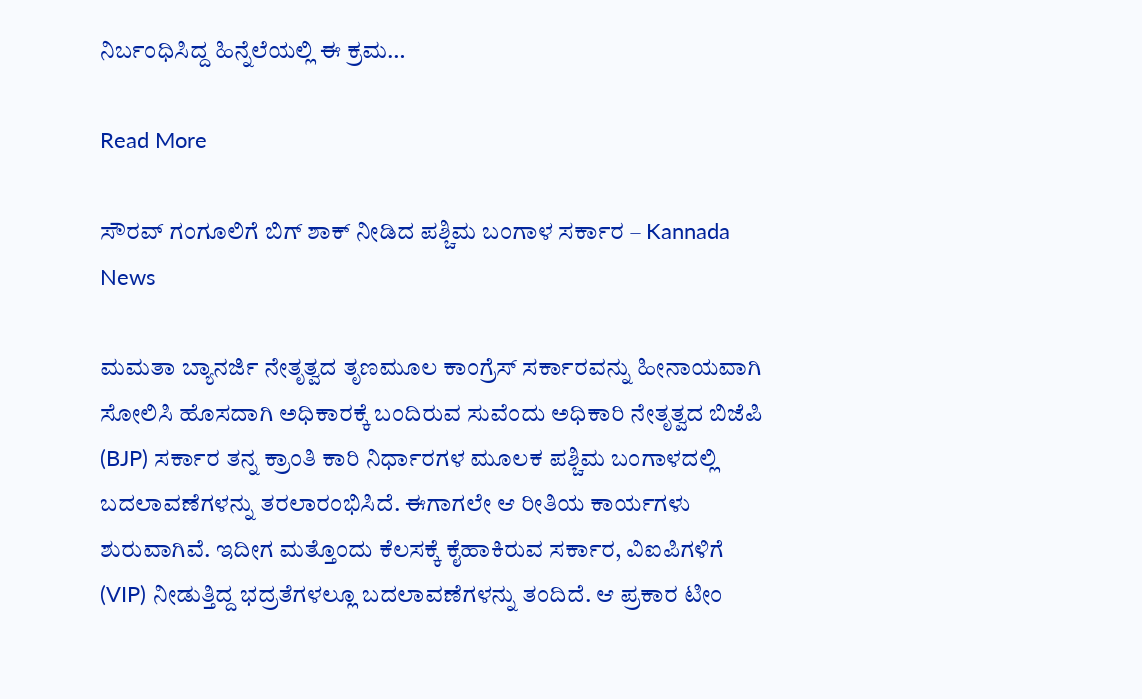ನಿರ್ಬಂಧಿಸಿದ್ದ ಹಿನ್ನೆಲೆಯಲ್ಲಿ ಈ ಕ್ರಮ…

Read More

ಸೌರವ್ ಗಂಗೂಲಿಗೆ ಬಿಗ್ ಶಾಕ್ ನೀಡಿದ ಪಶ್ಚಿಮ ಬಂಗಾಳ ಸರ್ಕಾರ – Kannada News

ಮಮತಾ ಬ್ಯಾನರ್ಜಿ ನೇತೃತ್ವದ ತೃಣಮೂಲ ಕಾಂಗ್ರೆಸ್ ಸರ್ಕಾರವನ್ನು ಹೀನಾಯವಾಗಿ ಸೋಲಿಸಿ ಹೊಸದಾಗಿ ಅಧಿಕಾರಕ್ಕೆ ಬಂದಿರುವ ಸುವೆಂದು ಅಧಿಕಾರಿ ನೇತೃತ್ವದ ಬಿಜೆಪಿ (BJP) ಸರ್ಕಾರ ತನ್ನ ಕ್ರಾಂತಿ ಕಾರಿ ನಿರ್ಧಾರಗಳ ಮೂಲಕ ಪಶ್ಚಿಮ ಬಂಗಾಳದಲ್ಲಿ ಬದಲಾವಣೆಗಳನ್ನು ತರಲಾರಂಭಿಸಿದೆ. ಈಗಾಗಲೇ ಆ ರೀತಿಯ ಕಾರ್ಯಗಳು ಶುರುವಾಗಿವೆ. ಇದೀಗ ಮತ್ತೊಂದು ಕೆಲಸಕ್ಕೆ ಕೈಹಾಕಿರುವ ಸರ್ಕಾರ, ವಿಐಪಿಗಳಿಗೆ (VIP) ನೀಡುತ್ತಿದ್ದ ಭದ್ರತೆಗಳಲ್ಲೂ ಬದಲಾವಣೆಗಳನ್ನು ತಂದಿದೆ. ಆ ಪ್ರಕಾರ ಟೀಂ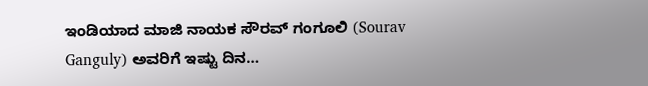ಇಂಡಿಯಾದ ಮಾಜಿ ನಾಯಕ ಸೌರವ್ ಗಂಗೂಲಿ (Sourav Ganguly) ಅವರಿಗೆ ಇಷ್ಟು ದಿನ…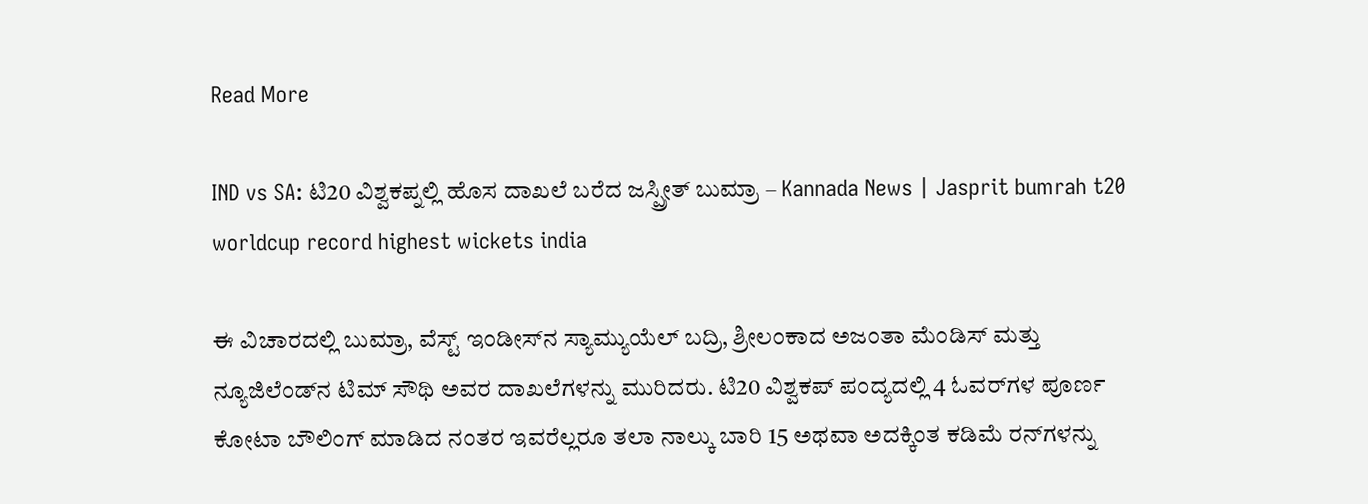Read More

IND vs SA: ಟಿ20 ವಿಶ್ವಕಪ್ನಲ್ಲಿ ಹೊಸ ದಾಖಲೆ ಬರೆದ ಜಸ್ಪ್ರೀತ್ ಬುಮ್ರಾ – Kannada News | Jasprit bumrah t20 worldcup record highest wickets india

ಈ ವಿಚಾರದಲ್ಲಿ ಬುಮ್ರಾ, ವೆಸ್ಟ್ ಇಂಡೀಸ್‌ನ ಸ್ಯಾಮ್ಯುಯೆಲ್ ಬದ್ರಿ, ಶ್ರೀಲಂಕಾದ ಅಜಂತಾ ಮೆಂಡಿಸ್ ಮತ್ತು ನ್ಯೂಜಿಲೆಂಡ್‌ನ ಟಿಮ್ ಸೌಥಿ ಅವರ ದಾಖಲೆಗಳನ್ನು ಮುರಿದರು. ಟಿ20 ವಿಶ್ವಕಪ್ ಪಂದ್ಯದಲ್ಲಿ 4 ಓವರ್‌ಗಳ ಪೂರ್ಣ ಕೋಟಾ ಬೌಲಿಂಗ್ ಮಾಡಿದ ನಂತರ ಇವರೆಲ್ಲರೂ ತಲಾ ನಾಲ್ಕು ಬಾರಿ 15 ಅಥವಾ ಅದಕ್ಕಿಂತ ಕಡಿಮೆ ರನ್‌ಗಳನ್ನು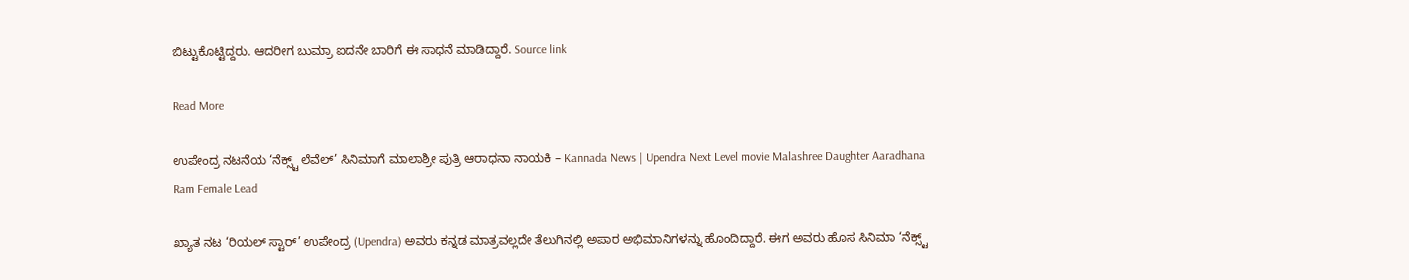ಬಿಟ್ಟುಕೊಟ್ಟಿದ್ದರು. ಆದರೀಗ ಬುಮ್ರಾ ಐದನೇ ಬಾರಿಗೆ ಈ ಸಾಧನೆ ಮಾಡಿದ್ದಾರೆ. Source link

Read More

ಉಪೇಂದ್ರ ನಟನೆಯ ‘ನೆಕ್ಸ್ಟ್ ಲೆವೆಲ್’ ಸಿನಿಮಾಗೆ ಮಾಲಾಶ್ರೀ ಪುತ್ರಿ ಆರಾಧನಾ ನಾಯಕಿ – Kannada News | Upendra Next Level movie Malashree Daughter Aaradhana Ram Female Lead

ಖ್ಯಾತ ನಟ ‘ರಿಯಲ್ ಸ್ಟಾರ್’ ಉಪೇಂದ್ರ (Upendra) ಅವರು ಕನ್ನಡ ಮಾತ್ರವಲ್ಲದೇ ತೆಲುಗಿನಲ್ಲಿ ಅಪಾರ ಅಭಿಮಾನಿಗಳನ್ನು ಹೊಂದಿದ್ದಾರೆ. ಈಗ ಅವರು ಹೊಸ ಸಿನಿಮಾ ‘ನೆಕ್ಸ್ಟ್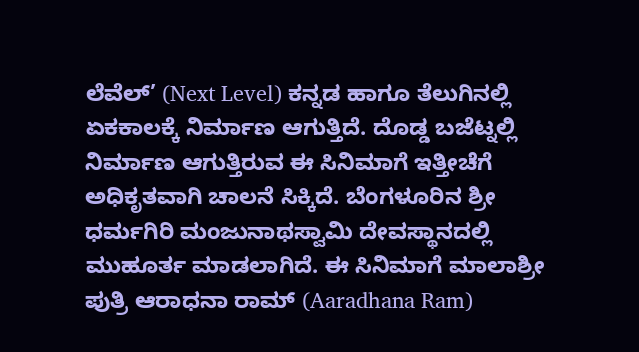ಲೆವೆಲ್’ (Next Level) ಕನ್ನಡ ಹಾಗೂ ತೆಲುಗಿನಲ್ಲಿ ಏಕಕಾಲಕ್ಕೆ ನಿರ್ಮಾಣ ಆಗುತ್ತಿದೆ. ದೊಡ್ಡ ಬಜೆಟ್ನಲ್ಲಿ ನಿರ್ಮಾಣ ಆಗುತ್ತಿರುವ ಈ ಸಿನಿಮಾಗೆ ಇತ್ತೀಚೆಗೆ ಅಧಿಕೃತವಾಗಿ ಚಾಲನೆ ಸಿಕ್ಕಿದೆ. ಬೆಂಗಳೂರಿನ ಶ್ರೀ ಧರ್ಮಗಿರಿ ಮಂಜುನಾಥಸ್ವಾಮಿ ದೇವಸ್ಥಾನದಲ್ಲಿ ಮುಹೂರ್ತ ಮಾಡಲಾಗಿದೆ. ಈ ಸಿನಿಮಾಗೆ ಮಾಲಾಶ್ರೀ ಪುತ್ರಿ ಆರಾಧನಾ ರಾಮ್ (Aaradhana Ram)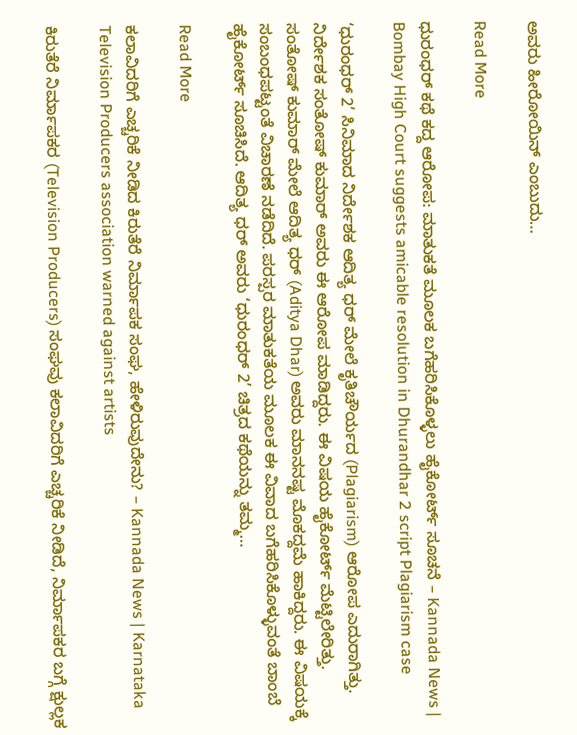ಅವರು ಹೀರೋಯಿನ್ ಎಂಬುದು…

Read More

ಧುರಂಧರ್ ಕಥೆ ಕದ್ದ ಆರೋಪ: ಮಾತುಕತೆ ಮೂಲಕ ಬಗೆಹರಿಸಿಕೊಳ್ಳಲು ಹೈಕೋರ್ಟ್ ಸೂಚನೆ – Kannada News | Bombay High Court suggests amicable resolution in Dhurandhar 2 script Plagiarism case

‘ಧುರಂಧರ್ 2’ ಸಿನಿಮಾದ ನಿರ್ದೇಶಕ ಆದಿತ್ಯ ಧರ್ ಮೇಲೆ ಕೃತಿಚೌರ್ಯದ (Plagiarism) ಆರೋಪ ಎದುರಾಗಿತ್ತು. ನಿರ್ದೇಶಕ ಸಂತೋಷ್ ಕುಮಾರ್ ಅವರು ಈ ಆರೋಪ ಮಾಡಿದ್ದರು. ಈ ವಿಷಯ ಹೈಕೋರ್ಟ್ ಮೆಟ್ಟಿಲೇರಿತ್ತು. ಸಂತೋಷ್ ಕುಮಾರ್ ಮೇಲೆ ಆದಿತ್ಯ ಧರ್ (Aditya Dhar) ಅವರು ಮಾನನಷ್ಟ ಮೊಕದ್ದಮೆ ಹಾಕಿದ್ದರು. ಈ ವಿಷಯಕ್ಕೆ ಸಂಬಂಧಪಟ್ಟಂತೆ ವಿಚಾರಣೆ ನಡೆದಿದೆ. ಪರಸ್ಪರ ಮಾತುಕತೆಯ ಮೂಲಕ ಈ ವಿವಾದ ಬಗೆಹರಿಸಿಕೊಳ್ಳುವಂತೆ ಬಾಂಬೆ ಹೈಕೋರ್ಟ್ ಸೂಚಿಸಿದೆ. ಆದಿತ್ಯ ಧರ್ ಅವರು ‘ಧುರಂಧರ್ 2’ ಚಿತ್ರದ ಕಥೆಯನ್ನು ತಮ್ಮ…

Read More

ಕಲಾವಿದರಿಗೆ ಎಚ್ಚರಿಕೆ ನೀಡಿದ ಕಿರುತೆರೆ ನಿರ್ಮಾಪಕ ಸಂಘ, ಹೇಳಿರುವುದೇನು? – Kannada News | Karnataka Television Producers association warned against artists

ಕಿರುತೆರೆ ನಿರ್ಮಾಪಕರ (Television Producers) ಸಂಘವು ಕಲಾವಿದರಿಗೆ ಎಚ್ಚರಿಕೆ ನೀಡಿದೆ, ನಿರ್ಮಾಪಕರ ಬಗ್ಗೆ ಕ್ಷುಲ್ಲಕ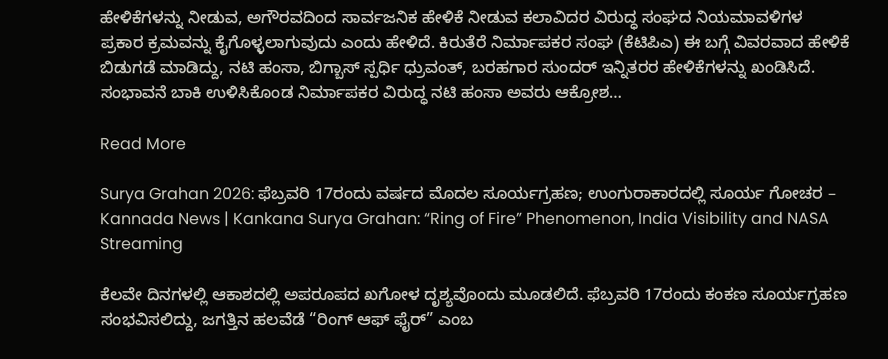ಹೇಳಿಕೆಗಳನ್ನು ನೀಡುವ, ಅಗೌರವದಿಂದ ಸಾರ್ವಜನಿಕ ಹೇಳಿಕೆ ನೀಡುವ ಕಲಾವಿದರ ವಿರುದ್ಧ ಸಂಘದ ನಿಯಮಾವಳಿಗಳ ಪ್ರಕಾರ ಕ್ರಮವನ್ನು ಕೈಗೊಳ್ಳಲಾಗುವುದು ಎಂದು ಹೇಳಿದೆ. ಕಿರುತೆರೆ ನಿರ್ಮಾಪಕರ ಸಂಘ (ಕೆಟಿಪಿಎ) ಈ ಬಗ್ಗೆ ವಿವರವಾದ ಹೇಳಿಕೆ ಬಿಡುಗಡೆ ಮಾಡಿದ್ದು, ನಟಿ ಹಂಸಾ, ಬಿಗ್ಬಾಸ್ ಸ್ಪರ್ಧಿ ಧ್ರುವಂತ್, ಬರಹಗಾರ ಸುಂದರ್ ಇನ್ನಿತರರ ಹೇಳಿಕೆಗಳನ್ನು ಖಂಡಿಸಿದೆ. ಸಂಭಾವನೆ ಬಾಕಿ ಉಳಿಸಿಕೊಂಡ ನಿರ್ಮಾಪಕರ ವಿರುದ್ಧ ನಟಿ ಹಂಸಾ ಅವರು ಆಕ್ರೋಶ…

Read More

Surya Grahan 2026: ಫೆಬ್ರವರಿ 17ರಂದು ವರ್ಷದ ಮೊದಲ ಸೂರ್ಯಗ್ರಹಣ; ಉಂಗುರಾಕಾರದಲ್ಲಿ ಸೂರ್ಯ ಗೋಚರ – Kannada News | Kankana Surya Grahan: “Ring of Fire” Phenomenon, India Visibility and NASA Streaming

ಕೆಲವೇ ದಿನಗಳಲ್ಲಿ ಆಕಾಶದಲ್ಲಿ ಅಪರೂಪದ ಖಗೋಳ ದೃಶ್ಯವೊಂದು ಮೂಡಲಿದೆ. ಫೆಬ್ರವರಿ 17ರಂದು ಕಂಕಣ ಸೂರ್ಯಗ್ರಹಣ ಸಂಭವಿಸಲಿದ್ದು, ಜಗತ್ತಿನ ಹಲವೆಡೆ “ರಿಂಗ್ ಆಫ್ ಫೈರ್” ಎಂಬ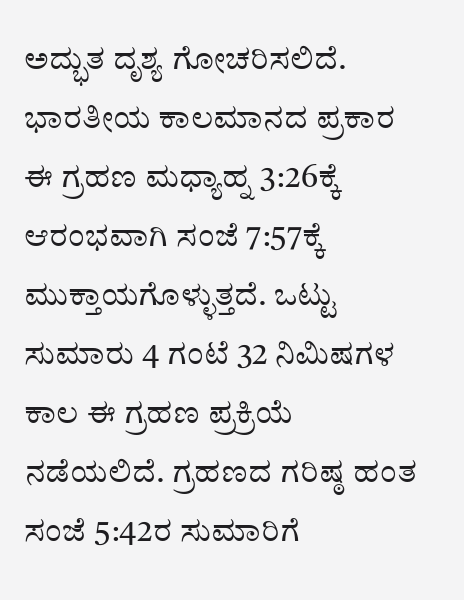ಅದ್ಭುತ ದೃಶ್ಯ ಗೋಚರಿಸಲಿದೆ. ಭಾರತೀಯ ಕಾಲಮಾನದ ಪ್ರಕಾರ ಈ ಗ್ರಹಣ ಮಧ್ಯಾಹ್ನ 3:26ಕ್ಕೆ ಆರಂಭವಾಗಿ ಸಂಜೆ 7:57ಕ್ಕೆ ಮುಕ್ತಾಯಗೊಳ್ಳುತ್ತದೆ. ಒಟ್ಟು ಸುಮಾರು 4 ಗಂಟೆ 32 ನಿಮಿಷಗಳ ಕಾಲ ಈ ಗ್ರಹಣ ಪ್ರಕ್ರಿಯೆ ನಡೆಯಲಿದೆ. ಗ್ರಹಣದ ಗರಿಷ್ಠ ಹಂತ ಸಂಜೆ 5:42ರ ಸುಮಾರಿಗೆ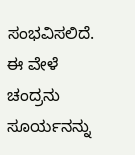ಸಂಭವಿಸಲಿದೆ. ಈ ವೇಳೆ ಚಂದ್ರನು ಸೂರ್ಯನನ್ನು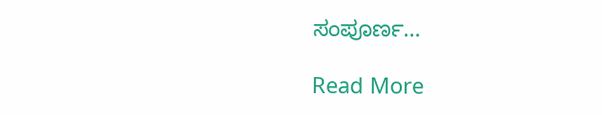ಸಂಪೂರ್ಣ…

Read More